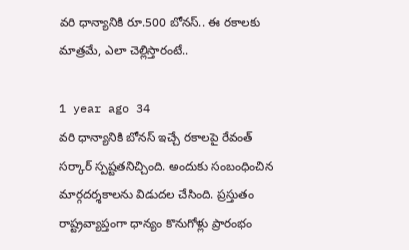వరి ధాన్యానికి రూ.500 బోనస్.. ఈ రకాలకు మాత్రమే, ఎలా చెల్లిస్తారంటే..

1 year ago 34
వరి ధాన్యానికి బోనస్ ఇచ్చే రకాలపై రేవంత్ సర్కార్ స్పష్టతనిచ్చింది. అందుకు సంబంధించిన మార్గదర్శకాలను విడుదల చేసింది. ప్రస్తుతం రాష్ట్రవ్యాప్తంగా ధాన్యం కొనుగోళ్లు ప్రారంభం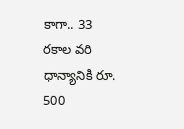కాగా.. 33 రకాల వరి ధాన్యానికి రూ. 500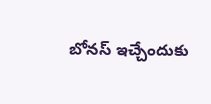బోనస్ ఇచ్చేందుకు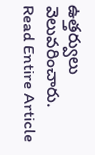ఉత్తర్వులు వెలువరించారు.
Read Entire Article